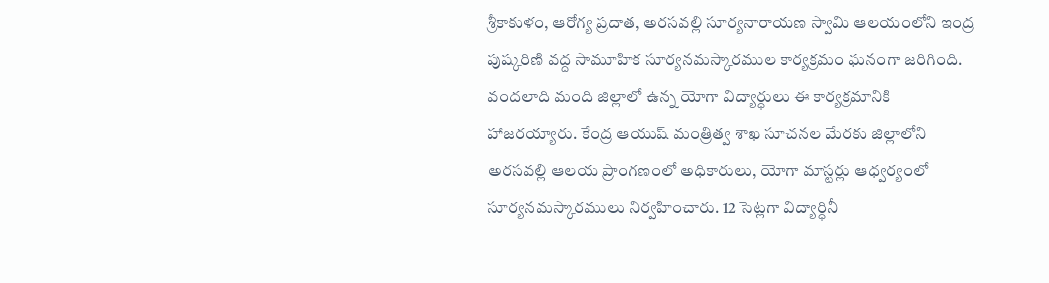శ్రీకాకుళం, ఆరోగ్య ప్రదాత, అరసవల్లి సూర్యనారాయణ స్వామి ఆలయంలోని ఇంద్ర పుష్కరిణి వద్ద సామూహిక సూర్యనమస్కారముల కార్యక్రమం ఘనంగా జరిగింది. వందలాది మంది జిల్లాలో ఉన్న యోగా విద్యార్ధులు ఈ కార్యక్రమానికి హాజరయ్యారు. కేంద్ర ఆయుష్ మంత్రిత్వ శాఖ సూచనల మేరకు జిల్లాలోని అరసవల్లి ఆలయ ప్రాంగణంలో అధికారులు, యోగా మాస్టర్లు ఆధ్వర్యంలో సూర్యనమస్కారములు నిర్వహించారు. 12 సెట్లగా విద్యార్ధినీ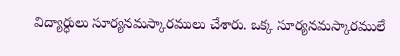విద్యార్ధులు సూర్యనమస్కారములు చేశారు. ఒక్క సూర్యనమస్కారములే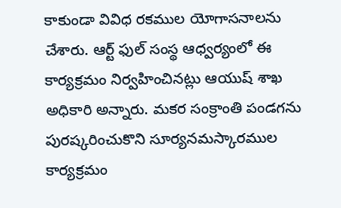కాకుండా వివిధ రకముల యోగాసనాలను చేశారు. ఆర్ట్ ఫుల్ సంస్థ ఆధ్వర్యంలో ఈ కార్యక్రమం నిర్వహించినట్లు ఆయుష్ శాఖ అధికారి అన్నారు. మకర సంక్రాంతి పండగను పురష్కరించుకొని సూర్యనమస్కారముల కార్యక్రమం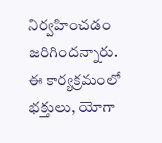నిర్వహించడం జరిగిందన్నారు. ఈ కార్యక్రమంలో భక్తులు, యోగా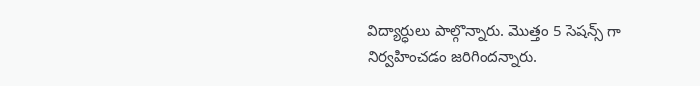విద్యార్ధులు పాల్గొన్నారు. మొత్తం 5 సెషన్స్ గా నిర్వహించడం జరిగిందన్నారు.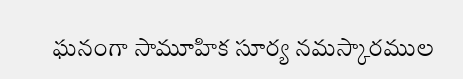ఘనంగా సామూహిక సూర్య నమస్కారముల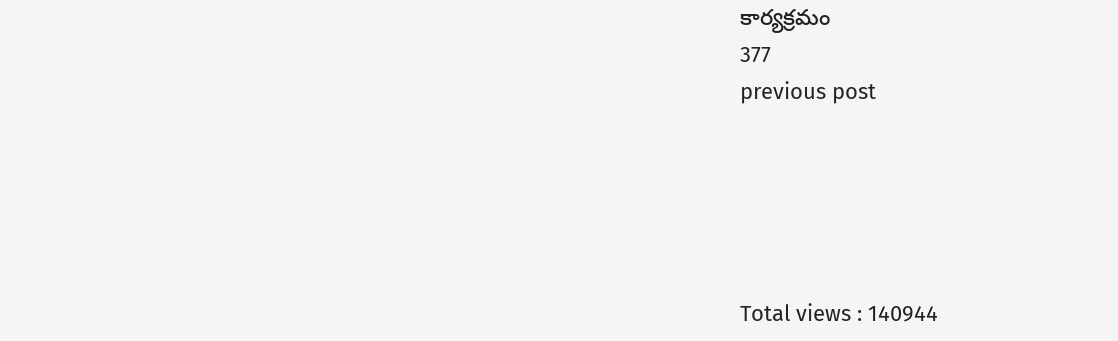కార్యక్రమం
377
previous post





Total views : 140944